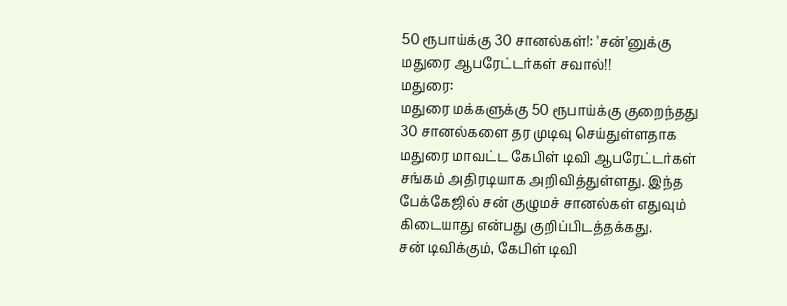50 ரூபாய்க்கு 30 சானல்கள்!: 'சன்'னுக்கு மதுரை ஆபரேட்டர்கள் சவால்!!
மதுரை:
மதுரை மக்களுக்கு 50 ரூபாய்க்கு குறைந்தது 30 சானல்களை தர முடிவு செய்துள்ளதாக மதுரை மாவட்ட கேபிள் டிவி ஆபரேட்டர்கள் சங்கம் அதிரடியாக அறிவித்துள்ளது. இந்த பேக்கேஜில் சன் குழுமச் சானல்கள் எதுவும் கிடையாது என்பது குறிப்பிடத்தக்கது.
சன் டிவிக்கும், கேபிள் டிவி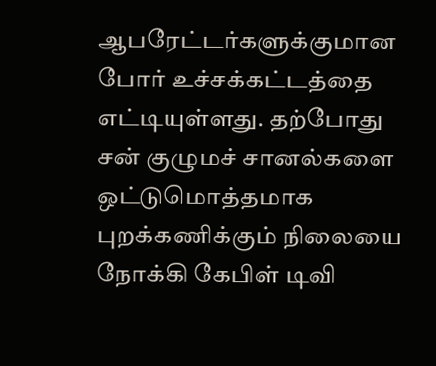ஆபரேட்டர்களுக்குமான போர் உச்சக்கட்டத்தை எட்டியுள்ளது. தற்போது சன் குழுமச் சானல்களை ஒட்டுமொத்தமாக புறக்கணிக்கும் நிலையை நோக்கி கேபிள் டிவி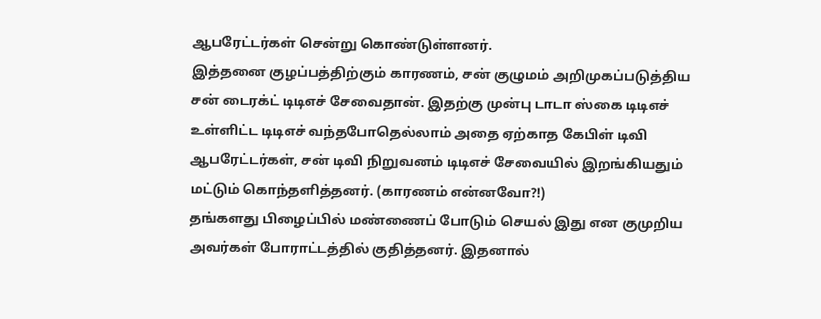ஆபரேட்டர்கள் சென்று கொண்டுள்ளனர்.
இத்தனை குழப்பத்திற்கும் காரணம், சன் குழுமம் அறிமுகப்படுத்திய சன் டைரக்ட் டிடிஎச் சேவைதான். இதற்கு முன்பு டாடா ஸ்கை டிடிஎச் உள்ளிட்ட டிடிஎச் வந்தபோதெல்லாம் அதை ஏற்காத கேபிள் டிவி ஆபரேட்டர்கள், சன் டிவி நிறுவனம் டிடிஎச் சேவையில் இறங்கியதும் மட்டும் கொந்தளித்தனர். (காரணம் என்னவோ?!)
தங்களது பிழைப்பில் மண்ணைப் போடும் செயல் இது என குமுறிய அவர்கள் போராட்டத்தில் குதித்தனர். இதனால்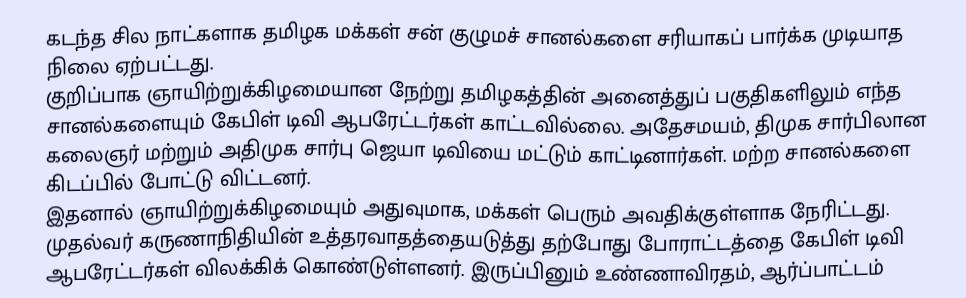கடந்த சில நாட்களாக தமிழக மக்கள் சன் குழுமச் சானல்களை சரியாகப் பார்க்க முடியாத நிலை ஏற்பட்டது.
குறிப்பாக ஞாயிற்றுக்கிழமையான நேற்று தமிழகத்தின் அனைத்துப் பகுதிகளிலும் எந்த சானல்களையும் கேபிள் டிவி ஆபரேட்டர்கள் காட்டவில்லை. அதேசமயம், திமுக சார்பிலான கலைஞர் மற்றும் அதிமுக சார்பு ஜெயா டிவியை மட்டும் காட்டினார்கள். மற்ற சானல்களை கிடப்பில் போட்டு விட்டனர்.
இதனால் ஞாயிற்றுக்கிழமையும் அதுவுமாக, மக்கள் பெரும் அவதிக்குள்ளாக நேரிட்டது. முதல்வர் கருணாநிதியின் உத்தரவாதத்தையடுத்து தற்போது போராட்டத்தை கேபிள் டிவி ஆபரேட்டர்கள் விலக்கிக் கொண்டுள்ளனர். இருப்பினும் உண்ணாவிரதம், ஆர்ப்பாட்டம்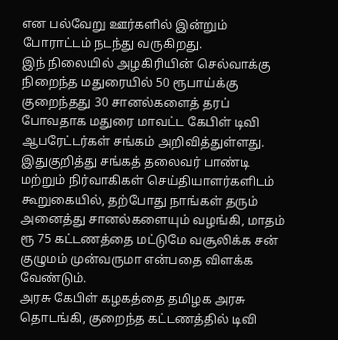என பல்வேறு ஊர்களில் இன்றும் போராட்டம் நடந்து வருகிறது.
இந் நிலையில் அழகிரியின் செல்வாக்கு நிறைந்த மதுரையில் 50 ரூபாய்க்கு குறைந்தது 30 சானல்களைத் தரப் போவதாக மதுரை மாவட்ட கேபிள் டிவி ஆபரேட்டர்கள் சங்கம் அறிவித்துள்ளது.
இதுகுறித்து சங்கத் தலைவர் பாண்டி மற்றும் நிர்வாகிகள் செய்தியாளர்களிடம் கூறுகையில், தற்போது நாங்கள் தரும் அனைத்து சானல்களையும் வழங்கி, மாதம் ரூ 75 கட்டணத்தை மட்டுமே வசூலிக்க சன் குழுமம் முன்வருமா என்பதை விளக்க வேண்டும்.
அரசு கேபிள் கழகத்தை தமிழக அரசு தொடங்கி, குறைந்த கட்டணத்தில் டிவி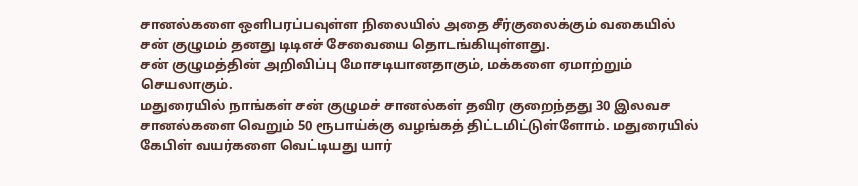சானல்களை ஒளிபரப்பவுள்ள நிலையில் அதை சீர்குலைக்கும் வகையில் சன் குழுமம் தனது டிடிஎச் சேவையை தொடங்கியுள்ளது.
சன் குழுமத்தின் அறிவிப்பு மோசடியானதாகும், மக்களை ஏமாற்றும் செயலாகும்.
மதுரையில் நாங்கள் சன் குழுமச் சானல்கள் தவிர குறைந்தது 30 இலவச சானல்களை வெறும் 50 ரூபாய்க்கு வழங்கத் திட்டமிட்டுள்ளோம். மதுரையில் கேபிள் வயர்களை வெட்டியது யார்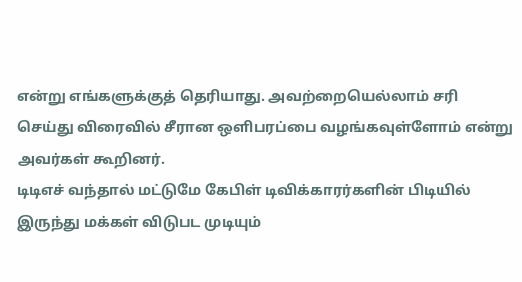என்று எங்களுக்குத் தெரியாது. அவற்றையெல்லாம் சரி செய்து விரைவில் சீரான ஒளிபரப்பை வழங்கவுள்ளோம் என்று அவர்கள் கூறினர்.
டிடிஎச் வந்தால் மட்டுமே கேபிள் டிவிக்காரர்களின் பிடியில் இருந்து மக்கள் விடுபட முடியும்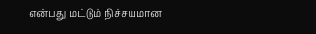என்பது மட்டும் நிச்சயமான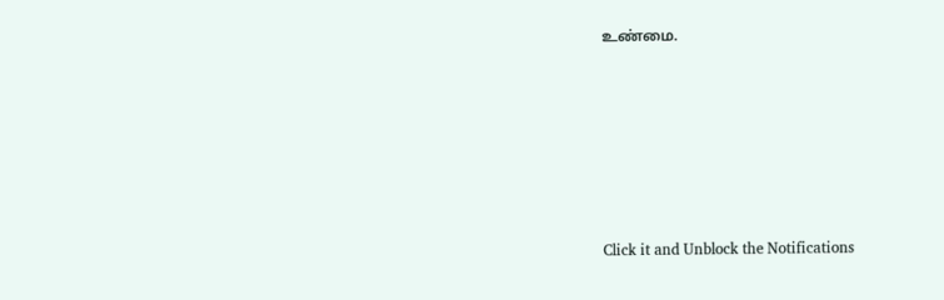உண்மை.












Click it and Unblock the Notifications